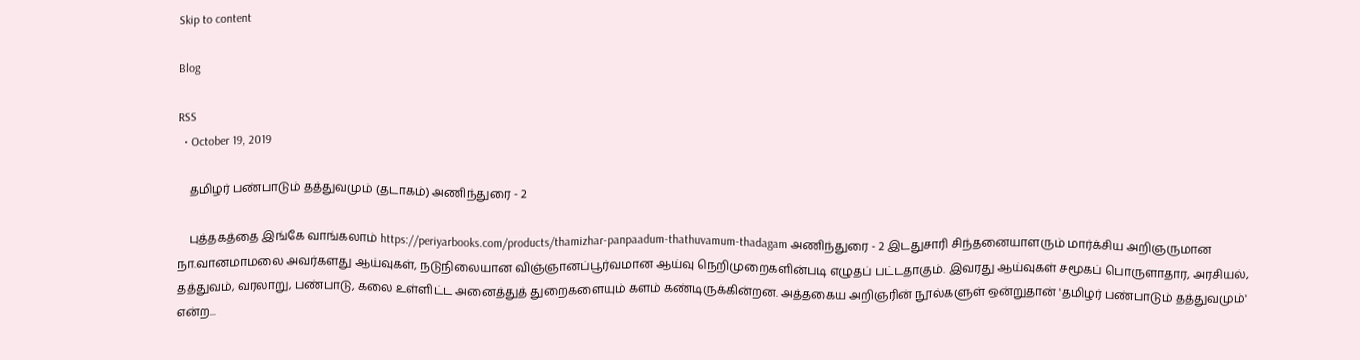Skip to content

Blog

RSS
  • October 19, 2019

    தமிழர் பண்பாடும் தத்துவமும் (தடாகம்) அணிந்துரை - 2

    புத்தகத்தை இங்கே வாங்கலாம் https://periyarbooks.com/products/thamizhar-panpaadum-thathuvamum-thadagam அணிந்துரை - 2 இடதுசாரி சிந்தனையாளரும் மார்க்சிய அறிஞருமான நா.வானமாமலை அவர்களது ஆய்வுகள், நடுநிலையான விஞ்ஞானப்பூர்வமான ஆய்வு நெறிமுறைகளின்படி எழுதப் பட்டதாகும். இவரது ஆய்வுகள் சமூகப் பொருளாதார, அரசியல், தத்துவம், வரலாறு, பண்பாடு, கலை உள்ளிட்ட அனைத்துத் துறைகளையும் களம் கண்டிருக்கின்றன. அத்தகைய அறிஞரின் நூல்களுள் ஒன்றுதான் 'தமிழர் பண்பாடும் தத்துவமும்' என்ற...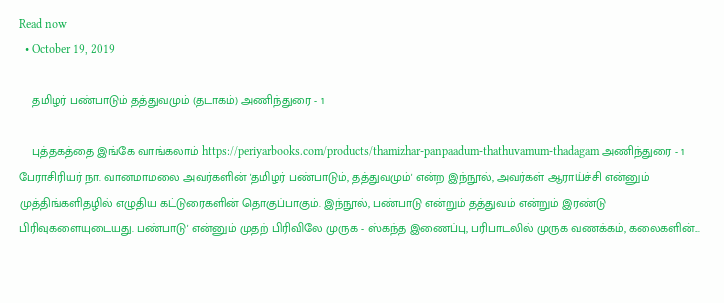Read now
  • October 19, 2019

    தமிழர் பண்பாடும் தத்துவமும் (தடாகம்) அணிந்துரை - 1

    புத்தகத்தை இங்கே வாங்கலாம் https://periyarbooks.com/products/thamizhar-panpaadum-thathuvamum-thadagam அணிந்துரை - 1 பேராசிரியர் நா. வானமாமலை அவர்களின் 'தமிழர் பண்பாடும், தத்துவமும்' என்ற இந்நூல், அவர்கள் ஆராய்ச்சி என்னும் முத்திங்களிதழில் எழுதிய கட்டுரைகளின் தொகுப்பாகும். இந்நூல், பண்பாடு என்றும் தத்துவம் என்றும் இரண்டு பிரிவுகளையுடையது. பண்பாடு' என்னும் முதற் பிரிவிலே முருக - ஸ்கந்த இணைப்பு, பரிபாடலில் முருக வணக்கம், கலைகளின்...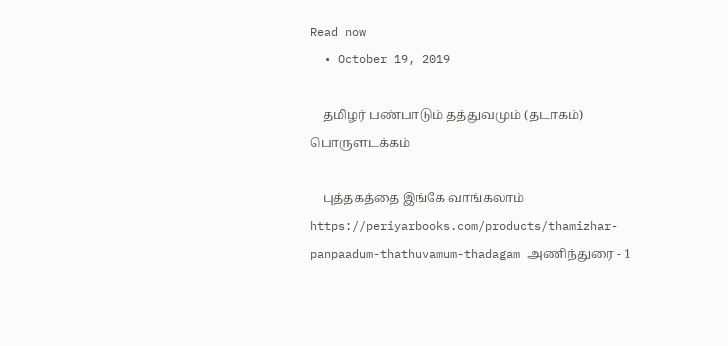Read now
  • October 19, 2019

    தமிழர் பண்பாடும் தத்துவமும் (தடாகம்) பொருளடக்கம்

    புத்தகத்தை இங்கே வாங்கலாம் https://periyarbooks.com/products/thamizhar-panpaadum-thathuvamum-thadagam அணிந்துரை - 1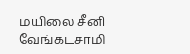மயிலை சீனி வேங்கடசாமி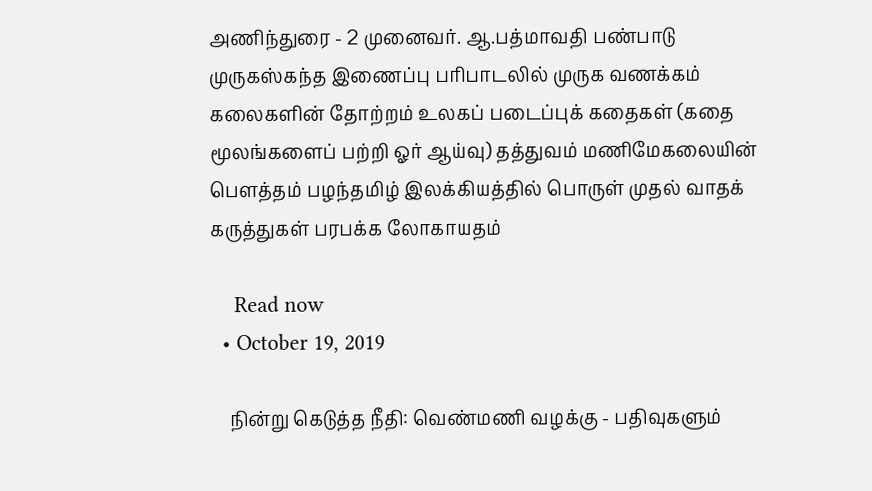அணிந்துரை - 2 முனைவர். ஆ.பத்மாவதி பண்பாடு முருகஸ்கந்த இணைப்பு பரிபாடலில் முருக வணக்கம் கலைகளின் தோற்றம் உலகப் படைப்புக் கதைகள் (கதை மூலங்களைப் பற்றி ஓர் ஆய்வு) தத்துவம் மணிமேகலையின் பௌத்தம் பழந்தமிழ் இலக்கியத்தில் பொருள் முதல் வாதக் கருத்துகள் பரபக்க லோகாயதம்

    Read now
  • October 19, 2019

    நின்று கெடுத்த நீதி: வெண்மணி வழக்கு - பதிவுகளும்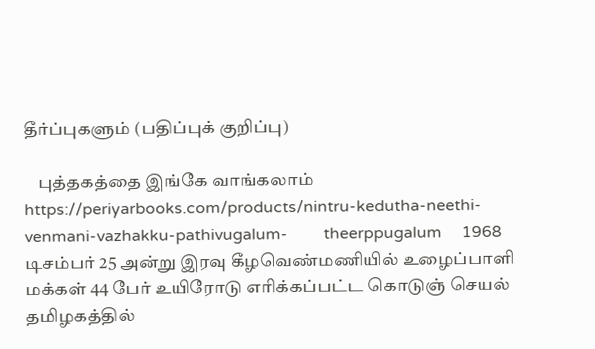தீர்ப்புகளும் (பதிப்புக் குறிப்பு)

    புத்தகத்தை இங்கே வாங்கலாம்      https://periyarbooks.com/products/nintru-kedutha-neethi-venmani-vazhakku-pathivugalum-         theerppugalum     1968 டிசம்பர் 25 அன்று இரவு கீழவெண்மணியில் உழைப்பாளி மக்கள் 44 பேர் உயிரோடு எரிக்கப்பட்ட கொடுஞ் செயல் தமிழகத்தில்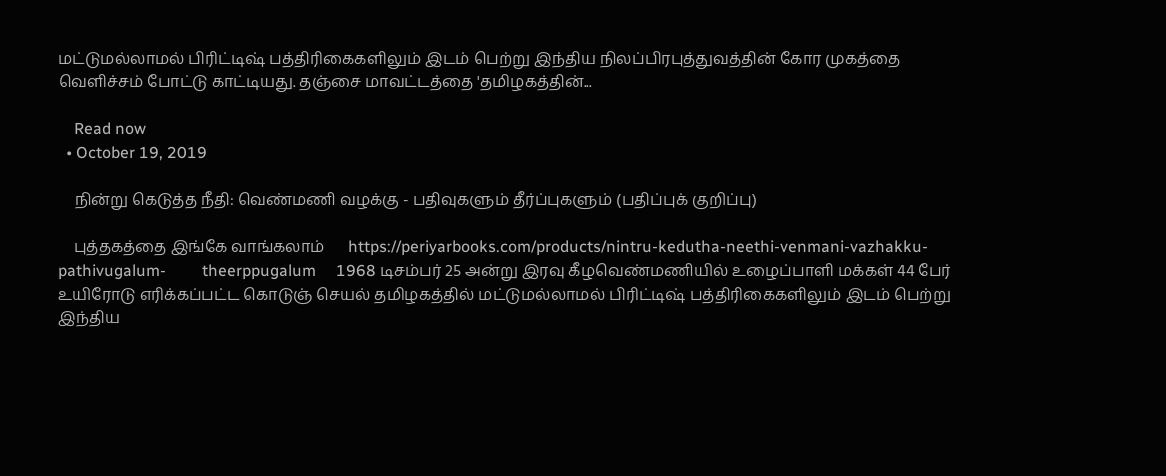மட்டுமல்லாமல் பிரிட்டிஷ் பத்திரிகைகளிலும் இடம் பெற்று இந்திய நிலப்பிரபுத்துவத்தின் கோர முகத்தை வெளிச்சம் போட்டு காட்டியது. தஞ்சை மாவட்டத்தை 'தமிழகத்தின்...

    Read now
  • October 19, 2019

    நின்று கெடுத்த நீதி: வெண்மணி வழக்கு - பதிவுகளும் தீர்ப்புகளும் (பதிப்புக் குறிப்பு)

    புத்தகத்தை இங்கே வாங்கலாம்      https://periyarbooks.com/products/nintru-kedutha-neethi-venmani-vazhakku-pathivugalum-         theerppugalum     1968 டிசம்பர் 25 அன்று இரவு கீழவெண்மணியில் உழைப்பாளி மக்கள் 44 பேர் உயிரோடு எரிக்கப்பட்ட கொடுஞ் செயல் தமிழகத்தில் மட்டுமல்லாமல் பிரிட்டிஷ் பத்திரிகைகளிலும் இடம் பெற்று இந்திய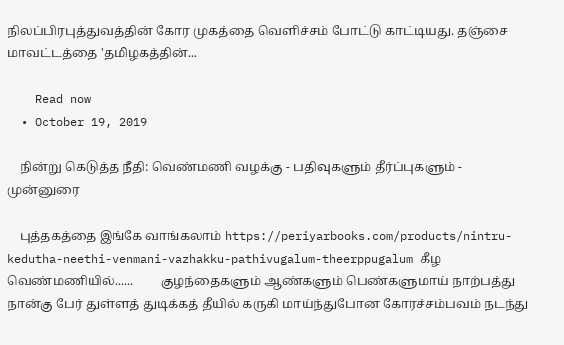நிலப்பிரபுத்துவத்தின் கோர முகத்தை வெளிச்சம் போட்டு காட்டியது. தஞ்சை மாவட்டத்தை 'தமிழகத்தின்...

    Read now
  • October 19, 2019

    நின்று கெடுத்த நீதி: வெண்மணி வழக்கு - பதிவுகளும் தீர்ப்புகளும் - முன்னுரை

    புத்தகத்தை இங்கே வாங்கலாம் https://periyarbooks.com/products/nintru-kedutha-neethi-venmani-vazhakku-pathivugalum-theerppugalum கீழ வெண்மணியில்......         குழந்தைகளும் ஆண்களும் பெண்களுமாய் நாற்பத்து நான்கு பேர் துள்ளத் துடிக்கத் தீயில் கருகி மாய்ந்துபோன கோரச்சம்பவம் நடந்து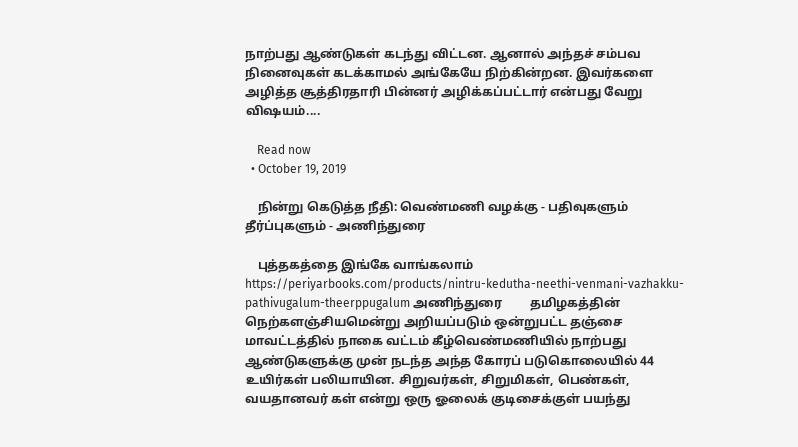நாற்பது ஆண்டுகள் கடந்து விட்டன. ஆனால் அந்தச் சம்பவ நினைவுகள் கடக்காமல் அங்கேயே நிற்கின்றன. இவர்களை அழித்த சூத்திரதாரி பின்னர் அழிக்கப்பட்டார் என்பது வேறு விஷயம்....

    Read now
  • October 19, 2019

    நின்று கெடுத்த நீதி: வெண்மணி வழக்கு - பதிவுகளும் தீர்ப்புகளும் - அணிந்துரை

    புத்தகத்தை இங்கே வாங்கலாம் https://periyarbooks.com/products/nintru-kedutha-neethi-venmani-vazhakku-pathivugalum-theerppugalum அணிந்துரை         தமிழகத்தின் நெற்களஞ்சியமென்று அறியப்படும் ஒன்றுபட்ட தஞ்சை மாவட்டத்தில் நாகை வட்டம் கீழ்வெண்மணியில் நாற்பது ஆண்டுகளுக்கு முன் நடந்த அந்த கோரப் படுகொலையில் 44 உயிர்கள் பலியாயின. சிறுவர்கள், சிறுமிகள், பெண்கள், வயதானவர் கள் என்று ஒரு ஓலைக் குடிசைக்குள் பயந்து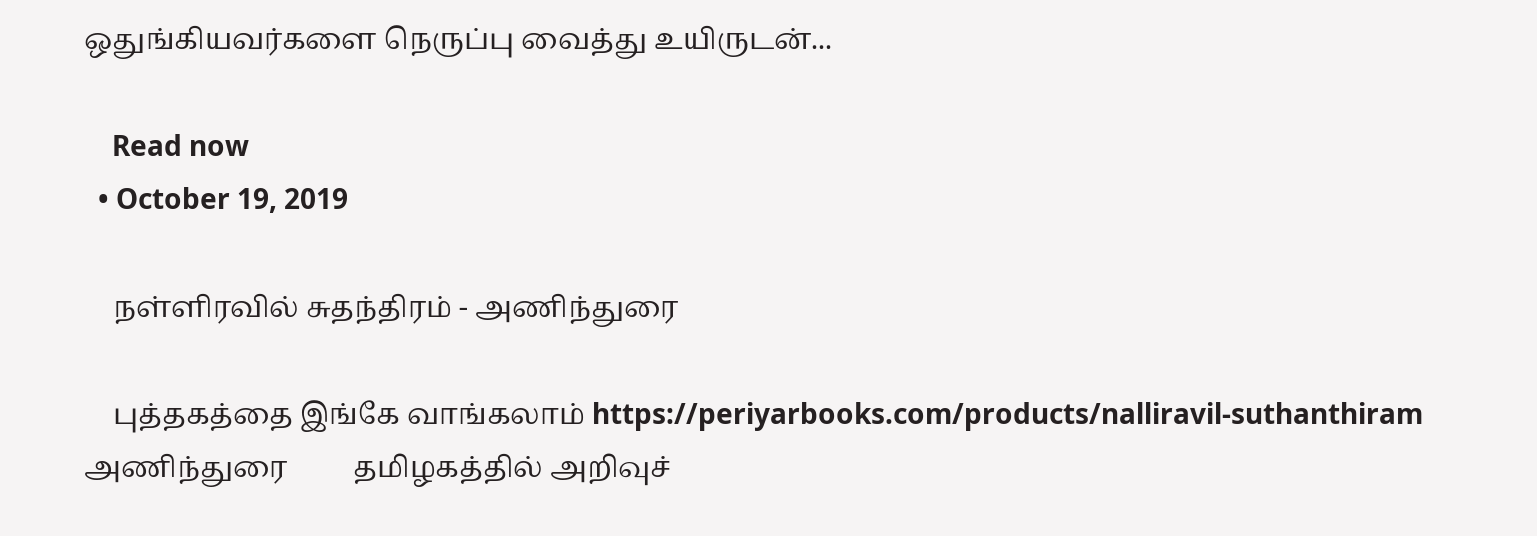ஒதுங்கியவர்களை நெருப்பு வைத்து உயிருடன்...

    Read now
  • October 19, 2019

    நள்ளிரவில் சுதந்திரம் - அணிந்துரை

    புத்தகத்தை இங்கே வாங்கலாம் https://periyarbooks.com/products/nalliravil-suthanthiram அணிந்துரை         தமிழகத்தில் அறிவுச்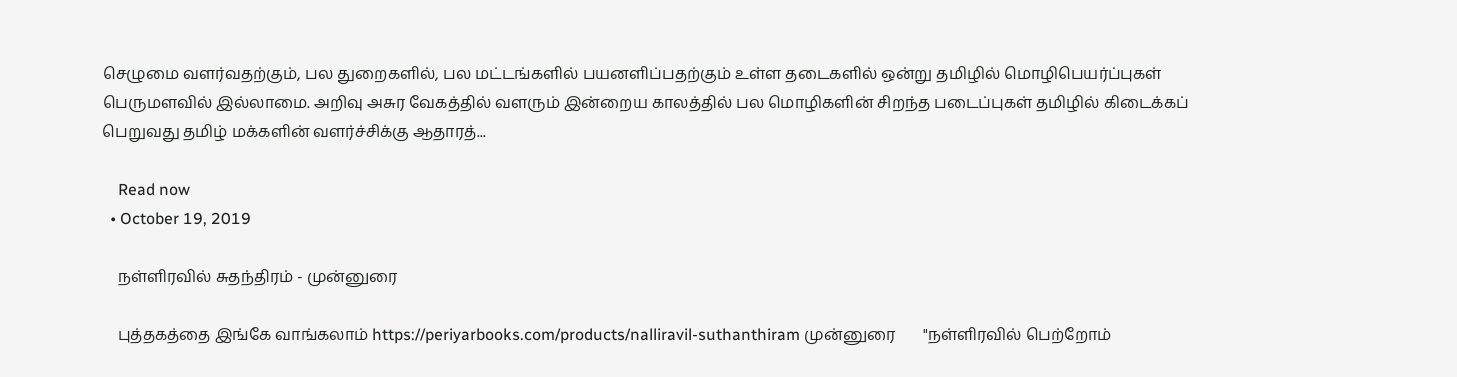செழுமை வளர்வதற்கும், பல துறைகளில், பல மட்டங்களில் பயனளிப்பதற்கும் உள்ள தடைகளில் ஒன்று தமிழில் மொழிபெயர்ப்புகள் பெருமளவில் இல்லாமை. அறிவு அசுர வேகத்தில் வளரும் இன்றைய காலத்தில் பல மொழிகளின் சிறந்த படைப்புகள் தமிழில் கிடைக்கப் பெறுவது தமிழ் மக்களின் வளர்ச்சிக்கு ஆதாரத்...

    Read now
  • October 19, 2019

    நள்ளிரவில் சுதந்திரம் - முன்னுரை

    புத்தகத்தை இங்கே வாங்கலாம் https://periyarbooks.com/products/nalliravil-suthanthiram முன்னுரை       "நள்ளிரவில் பெற்றோம்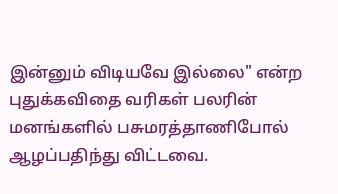இன்னும் விடியவே இல்லை" என்ற புதுக்கவிதை வரிகள் பலரின் மனங்களில் பசுமரத்தாணிபோல் ஆழப்பதிந்து விட்டவை.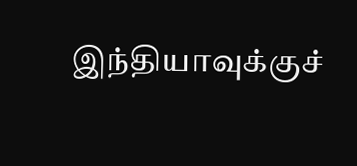இந்தியாவுக்குச்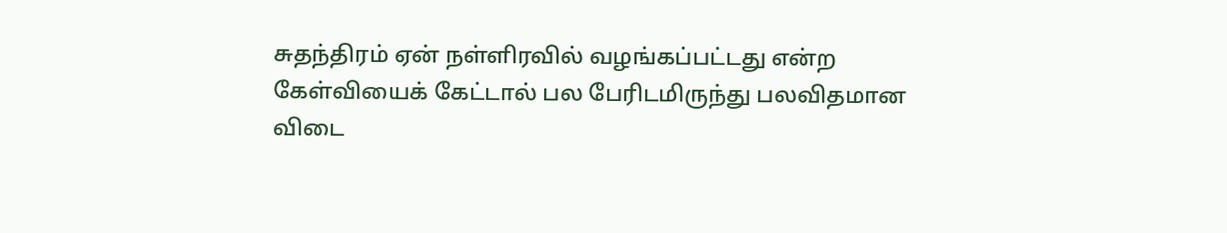சுதந்திரம் ஏன் நள்ளிரவில் வழங்கப்பட்டது என்ற கேள்வியைக் கேட்டால் பல பேரிடமிருந்து பலவிதமான விடை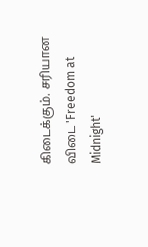கிடைக்கும். சரியான விடை 'Freedom at Midnight'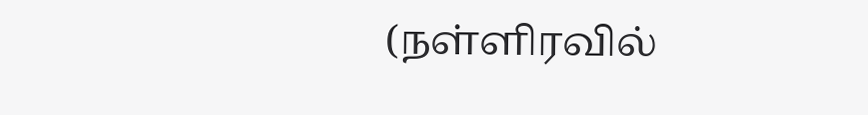(நள்ளிரவில்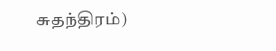சுதந்திரம்)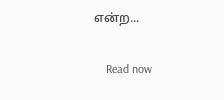என்ற...

    Read now